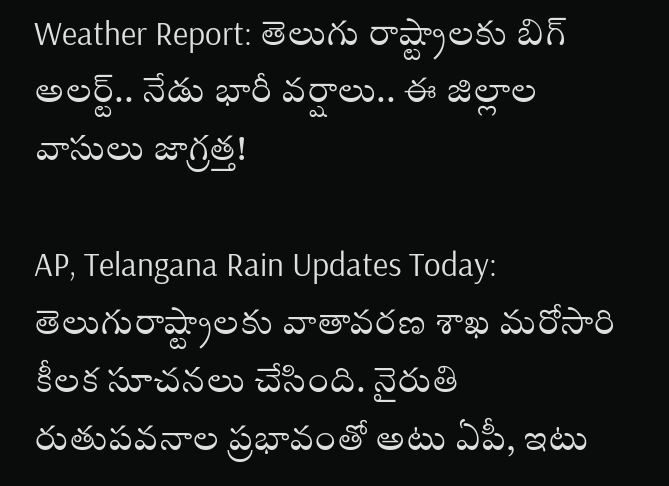Weather Report: తెలుగు రాష్ట్రాలకు బిగ్‌ అలర్ట్.. నేడు భారీ వర్షాలు.. ఈ జిల్లాల వాసులు జాగ్రత్త!

AP, Telangana Rain Updates Today: తెలుగురాష్ట్రాలకు వాతావరణ శాఖ మరోసారి కీలక సూచనలు చేసింది. నైరుతి రుతుపవనాల ప్రభావంతో అటు ఏపీ, ఇటు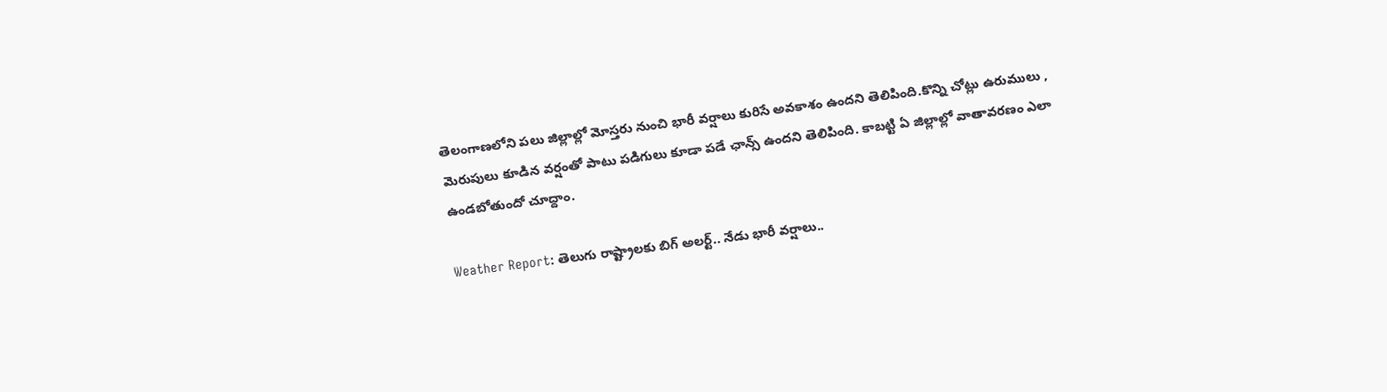తెలంగాణలోని పలు జిల్లాల్లో మోస్తరు నుంచి భారీ వర్షాలు కురిసే అవకాశం ఉందని తెలిపింది.కొన్ని చోట్లు ఉరుములు , మెరుపులు కూడిన వర్షంతో పాటు పడిగులు కూడా పడే ఛాన్స్ ఉందని తెలిపింది. కాబట్టి ఏ జిల్లాల్లో వాతావరణం ఎలా ఉండబోతుందో చూద్దాం.

Weather Report: తెలుగు రాష్ట్రాలకు బిగ్‌ అలర్ట్.. నేడు భారీ వర్షాలు..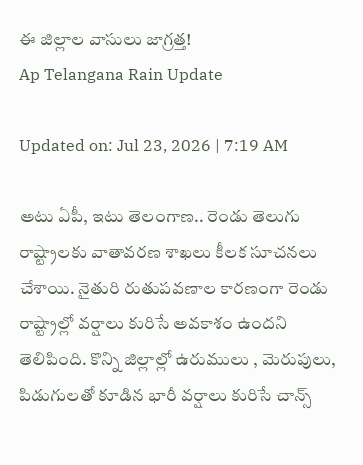ఈ జిల్లాల వాసులు జాగ్రత్త!
Ap Telangana Rain Update

Updated on: Jul 23, 2026 | 7:19 AM

అటు ఏపీ, ఇటు తెలంగాణ.. రెండు తెలుగు రాష్ట్రాలకు వాతావరణ శాఖలు కీలక సూచనలు చేశాయి. నైతురి రుతుపవణాల కారణంగా రెండు రాష్ట్రాల్లో వర్షాలు కురిసే అవకాశం ఉందని తెలిపింది. కొన్ని జిల్లాల్లో ఉరుములు , మెరుపులు, పిడుగులతో కూడిన భారీ వర్షాలు కురిసే చాన్స్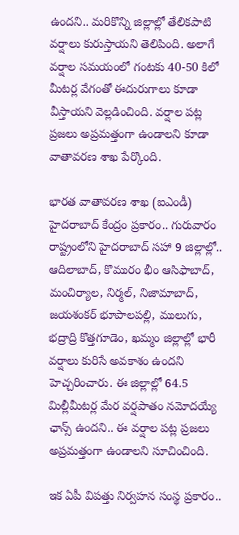ఉందని.. మరికొన్ని జిల్లాల్లో తేలికపాటి వర్షాలు కురుస్తాయని తెలిపింది. అలాగే వర్షాల సమయంలో గంటకు 40-50 కిలో మీటర్ల వేగంతో ఈదురుగాలు కూడా వీస్తాయని వెల్లడించింది. వర్షాల పట్ల ప్రజలు అప్రమత్తంగా ఉండాలని కూడా వాతావరణ శాఖ పేర్కొంది.

భారత వాతావరణ శాఖ (ఐఎండీ) హైదరాబాద్ కేంద్రం ప్రకారం.. గురువారం రాష్ట్రంలోని హైదరాబాద్‌ సహా 9 జిల్లాల్లో.. ఆదిలాబాద్, కొమురం భీం ఆసిఫాబాద్, మంచిర్యాల, నిర్మల్, నిజామాబాద్, జయశంకర్ భూపాలపల్లి, ములుగు, భద్రాద్రి కొత్తగూడెం, ఖమ్మం జిల్లాల్లో భారీ వర్షాలు కురిసే అవకాశం ఉందని హెచ్చరించారు. ఈ జిల్లాల్లో 64.5 మిల్లీమీటర్ల మేర వర్షపాతం నమోదయ్యే ఛాన్స్ ఉందని.. ఈ వర్షాల పట్ల ప్రజలు అప్రమత్తంగా ఉండాలని సూచించింది.

ఇక ఏపీ విపత్తు నిర్వహన సంస్థ ప్రకారం..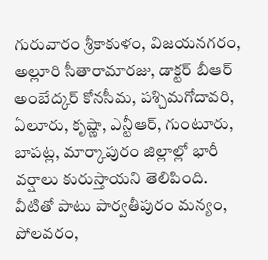గురువారం శ్రీకాకుళం, విజయనగరం, అల్లూరి సీతారామారజు, డాక్టర్ బీఆర్ అంబేద్కర్ కోనసీమ, పశ్చిమగోదావరి, ఏలూరు, కృష్ణా, ఎన్టీఆర్, గుంటూరు, బాపట్ల, మార్కాపురం జిల్లాల్లో భారీ వర్షాలు కురుస్తాయని తెలిపింది. వీటితో పాటు పార్వతీపురం మన్యం, పోలవరం,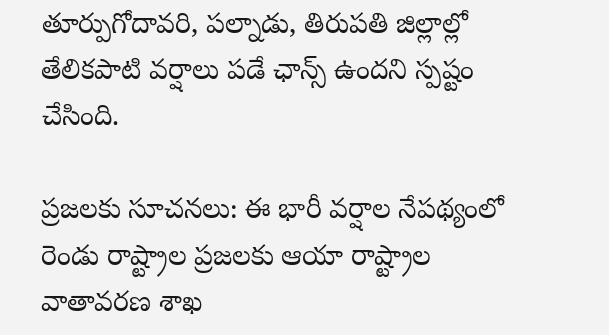తూర్పుగోదావరి, పల్నాడు, తిరుపతి జిల్లాల్లో తేలికపాటి వర్షాలు పడే ఛాన్స్ ఉందని స్పష్టం చేసింది.

ప్రజలకు సూచనలు: ఈ భారీ వర్షాల నేపథ్యంలో రెండు రాష్ట్రాల ప్రజలకు ఆయా రాష్ట్రాల వాతావరణ శాఖ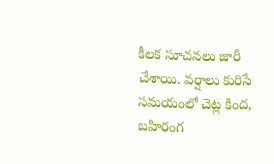కీలక సూచనలు జారీ చేశాయి. వర్షాలు కురిసే సమయంలో చెట్ల కింద, బహిరంగ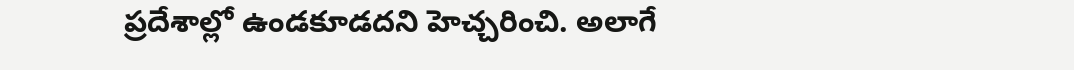ప్రదేశాల్లో ఉండకూడదని హెచ్చరించి. అలాగే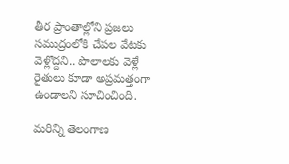తీర ప్రాంతాల్లోని ప్రజలు సముద్రంలోకి చేపల వేటకు వెళ్లొద్దని.. పొలాలకు వెళ్లే రైతులు కూడా అప్రమత్తంగా ఉండాలని సూచించింది.

మరిన్ని తెలంగాణ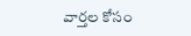వార్తల కోసం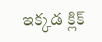ఇక్కడ క్లిక్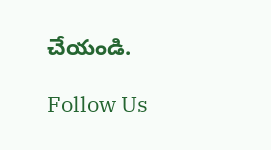చేయండి.

Follow Us